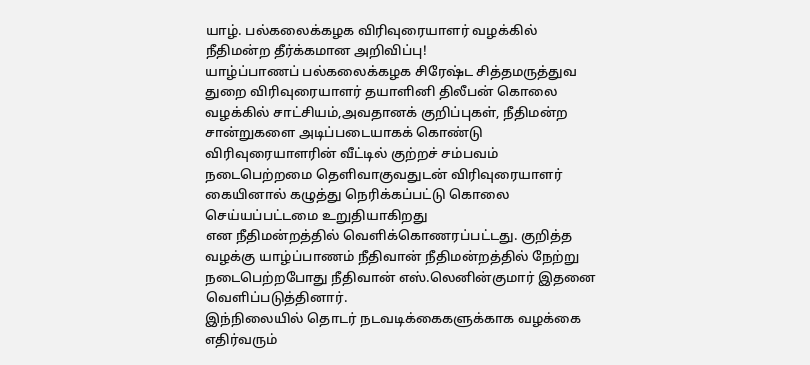யாழ். பல்கலைக்கழக விரிவுரையாளர் வழக்கில் நீதிமன்ற தீர்க்கமான அறிவிப்பு!
யாழ்ப்பாணப் பல்கலைக்கழக சிரேஷ்ட சித்தமருத்துவ துறை விரிவுரையாளர் தயாளினி திலீபன் கொலை வழக்கில் சாட்சியம்,அவதானக் குறிப்புகள், நீதிமன்ற சான்றுகளை அடிப்படையாகக் கொண்டு விரிவுரையாளரின் வீட்டில் குற்றச் சம்பவம் நடைபெற்றமை தெளிவாகுவதுடன் விரிவுரையாளர் கையினால் கழுத்து நெரிக்கப்பட்டு கொலை செய்யப்பட்டமை உறுதியாகிறது
என நீதிமன்றத்தில் வெளிக்கொணரப்பட்டது. குறித்த வழக்கு யாழ்ப்பாணம் நீதிவான் நீதிமன்றத்தில் நேற்று நடைபெற்றபோது நீதிவான் எஸ்.லெனின்குமார் இதனை வெளிப்படுத்தினார்.
இந்நிலையில் தொடர் நடவடிக்கைகளுக்காக வழக்கை எதிர்வரும்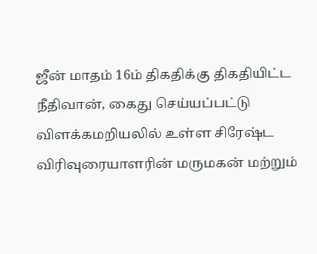ஜீன் மாதம் 16ம் திகதிக்கு திகதியிட்ட நீதிவான், கைது செய்யப்பட்டு விளக்கமறியலில் உள்ள சிரேஷ்ட விரிவுரையாளரின் மருமகன் மற்றும்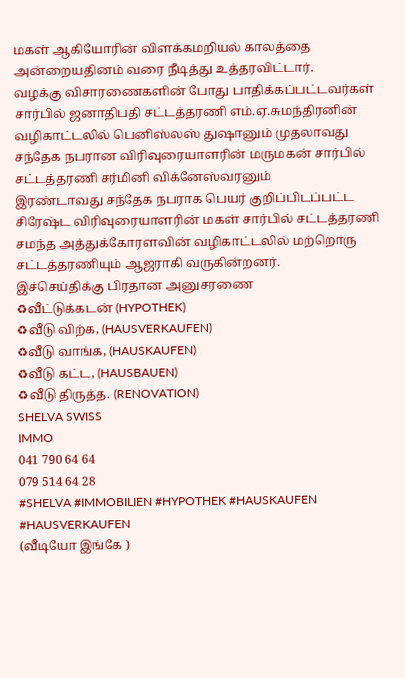மகள் ஆகியோரின் விளக்கமறியல் காலத்தை அன்றையதினம் வரை நீடித்து உத்தரவிட்டார்.
வழக்கு விசாரணைகளின் போது பாதிக்கப்பட்டவர்கள் சார்பில் ஜனாதிபதி சட்டத்தரணி எம்.ஏ.சுமந்திரனின் வழிகாட்டலில் பெனிஸ்லஸ் துஷானும் முதலாவது சந்தேக நபரான விரிவுரையாளரின் மருமகன் சார்பில் சட்டத்தரணி சர்மினி விக்னேஸ்வரனும்
இரண்டாவது சந்தேக நபராக பெயர் குறிப்பிடப்பட்ட சிரேஷ்ட விரிவுரையாளரின் மகள் சார்பில் சட்டத்தரணி சமந்த அத்துக்கோரளவின் வழிகாட்டலில் மற்றொரு சட்டத்தரணியும் ஆஜராகி வருகின்றனர்.
இச்செய்திக்கு பிரதான அனுசரணை
♻வீட்டுக்கடன் (HYPOTHEK)
♻வீடு விற்க, (HAUSVERKAUFEN)
♻வீடு வாங்க, (HAUSKAUFEN)
♻வீடு கட்ட, (HAUSBAUEN)
♻வீடு திருத்த. (RENOVATION)
SHELVA SWISS
IMMO
041 790 64 64
079 514 64 28
#SHELVA #IMMOBILIEN #HYPOTHEK #HAUSKAUFEN #HAUSVERKAUFEN
(வீடியோ இங்கே )